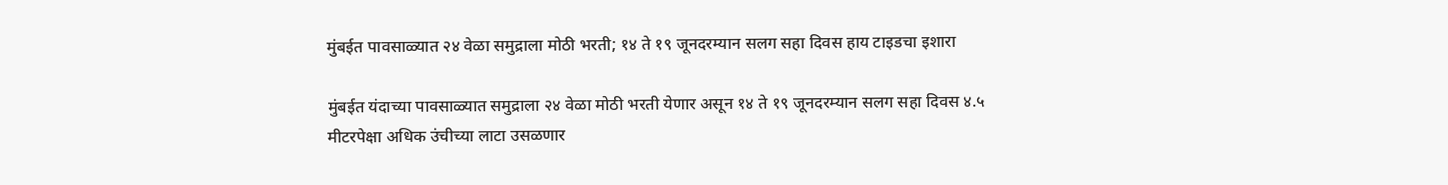मुंबईत पावसाळ्यात २४ वेळा समुद्राला मोठी भरती; १४ ते १९ जूनदरम्यान सलग सहा दिवस हाय टाइडचा इशारा

मुंबईत यंदाच्या पावसाळ्यात समुद्राला २४ वेळा मोठी भरती येणार असून १४ ते १९ जूनदरम्यान सलग सहा दिवस ४.५ मीटरपेक्षा अधिक उंचीच्या लाटा उसळणार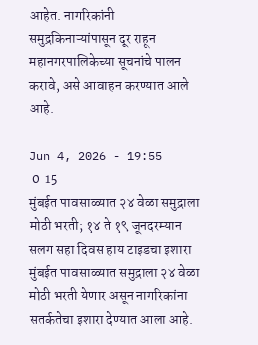आहेत. नागरिकांनी समुद्रकिनाऱ्यांपासून दूर राहून महानगरपालिकेच्या सूचनांचे पालन करावे, असे आवाहन करण्यात आले आहे.

Jun 4, 2026 - 19:55
 0  15
मुंबईत पावसाळ्यात २४ वेळा समुद्राला मोठी भरती; १४ ते १९ जूनदरम्यान सलग सहा दिवस हाय टाइडचा इशारा
मुंबईत पावसाळ्यात समुद्राला २४ वेळा मोठी भरती येणार असून नागरिकांना सतर्कतेचा इशारा देण्यात आला आहे.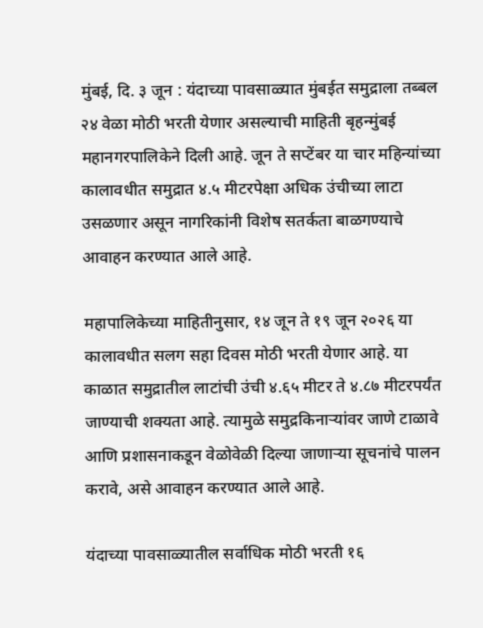मुंबई, दि. ३ जून : यंदाच्या पावसाळ्यात मुंबईत समुद्राला तब्बल २४ वेळा मोठी भरती येणार असल्याची माहिती बृहन्मुंबई महानगरपालिकेने दिली आहे. जून ते सप्टेंबर या चार महिन्यांच्या कालावधीत समुद्रात ४.५ मीटरपेक्षा अधिक उंचीच्या लाटा उसळणार असून नागरिकांनी विशेष सतर्कता बाळगण्याचे आवाहन करण्यात आले आहे.

महापालिकेच्या माहितीनुसार, १४ जून ते १९ जून २०२६ या कालावधीत सलग सहा दिवस मोठी भरती येणार आहे. या काळात समुद्रातील लाटांची उंची ४.६५ मीटर ते ४.८७ मीटरपर्यंत जाण्याची शक्यता आहे. त्यामुळे समुद्रकिनाऱ्यांवर जाणे टाळावे आणि प्रशासनाकडून वेळोवेळी दिल्या जाणाऱ्या सूचनांचे पालन करावे, असे आवाहन करण्यात आले आहे.

यंदाच्या पावसाळ्यातील सर्वाधिक मोठी भरती १६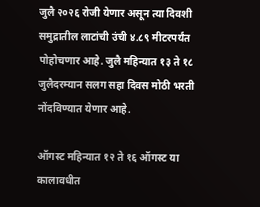जुलै २०२६ रोजी येणार असून त्या दिवशी समुद्रातील लाटांची उंची ४.८९ मीटरपर्यंत पोहोचणार आहे. जुलै महिन्यात १३ ते १८ जुलैदरम्यान सलग सहा दिवस मोठी भरती नोंदविण्यात येणार आहे.

ऑगस्ट महिन्यात १२ ते १६ ऑगस्ट या कालावधीत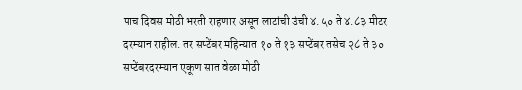पाच दिवस मोठी भरती राहणार असून लाटांची उंची ४.५० ते ४.८३ मीटर दरम्यान राहील. तर सप्टेंबर महिन्यात १० ते १३ सप्टेंबर तसेच २८ ते ३० सप्टेंबरदरम्यान एकूण सात वेळा मोठी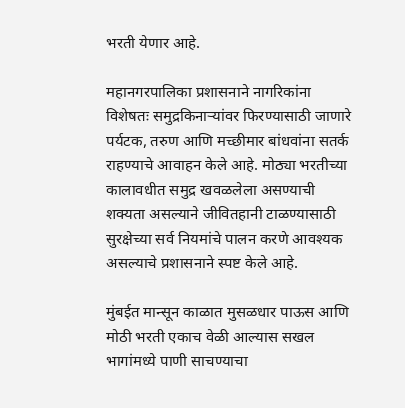भरती येणार आहे.

महानगरपालिका प्रशासनाने नागरिकांना विशेषतः समुद्रकिनाऱ्यांवर फिरण्यासाठी जाणारे पर्यटक, तरुण आणि मच्छीमार बांधवांना सतर्क राहण्याचे आवाहन केले आहे. मोठ्या भरतीच्या कालावधीत समुद्र खवळलेला असण्याची शक्यता असल्याने जीवितहानी टाळण्यासाठी सुरक्षेच्या सर्व नियमांचे पालन करणे आवश्यक असल्याचे प्रशासनाने स्पष्ट केले आहे.

मुंबईत मान्सून काळात मुसळधार पाऊस आणि मोठी भरती एकाच वेळी आल्यास सखल भागांमध्ये पाणी साचण्याचा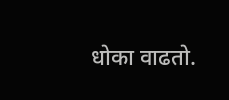धोका वाढतो.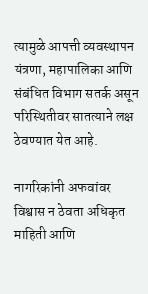त्यामुळे आपत्ती व्यवस्थापन यंत्रणा, महापालिका आणि संबंधित विभाग सतर्क असून परिस्थितीवर सातत्याने लक्ष ठेवण्यात येत आहे.

नागरिकांनी अफवांवर विश्वास न ठेवता अधिकृत माहिती आणि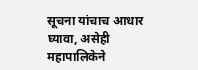सूचना यांचाच आधार घ्यावा, असेही महापालिकेने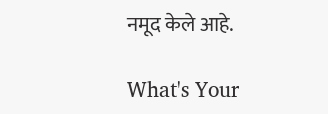नमूद केले आहे.

What's Your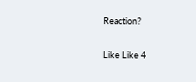Reaction?

Like Like 4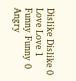Dislike Dislike 0
Love Love 1
Funny Funny 0
Angry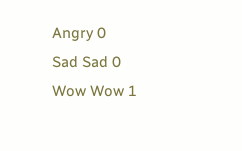Angry 0
Sad Sad 0
Wow Wow 1